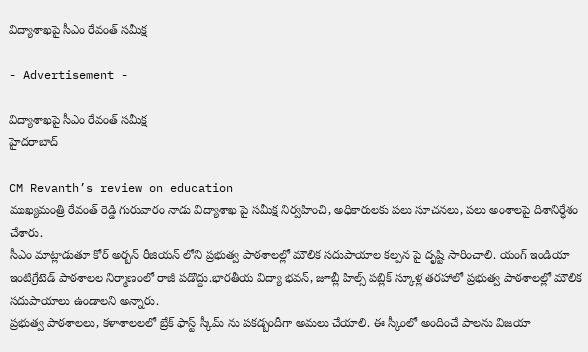విద్యాశాఖపై సీఎం రేవంత్ సమీక్ష

- Advertisement -

విద్యాశాఖపై సీఎం రేవంత్ సమీక్ష
హైదరాబాద్

CM Revanth’s review on education
ముఖ్యమంత్రి రేవంత్ రెడ్డి గురువారం నాడు విద్యాశాఖ పై సమీక్ష నిర్వహించి, అధికారులకు పలు సూచనలు, పలు అంశాలపై దిశానిర్ధేశం చేశారు.
సీఎం మాట్లాడుతూ కోర్ అర్బన్ రీజియన్ లోని ప్రభుత్వ పాఠశాలల్లో మౌలిక సదుపాయాల కల్పన పై దృష్టి సారించాలి. యంగ్ ఇండియా ఇంటిగ్రేటెడ్ పాఠశాలల నిర్మాణంలో రాజీ పడొద్దు.భారతీయ విద్యా భవన్, జూబ్లీ హిల్స్ పబ్లిక్ స్కూళ్ల తరహాలో ప్రభుత్వ పాఠశాలల్లో మౌలిక సదుపాయాలు ఉండాలని అన్నారు.
ప్రభుత్వ పాఠశాలలు, కళాశాలలలో బ్రేక్ ఫాస్ట్ స్కీమ్ ను పకడ్బందీగా అమలు చేయాలి. ఈ స్కీంలో అందించే పాలను విజయా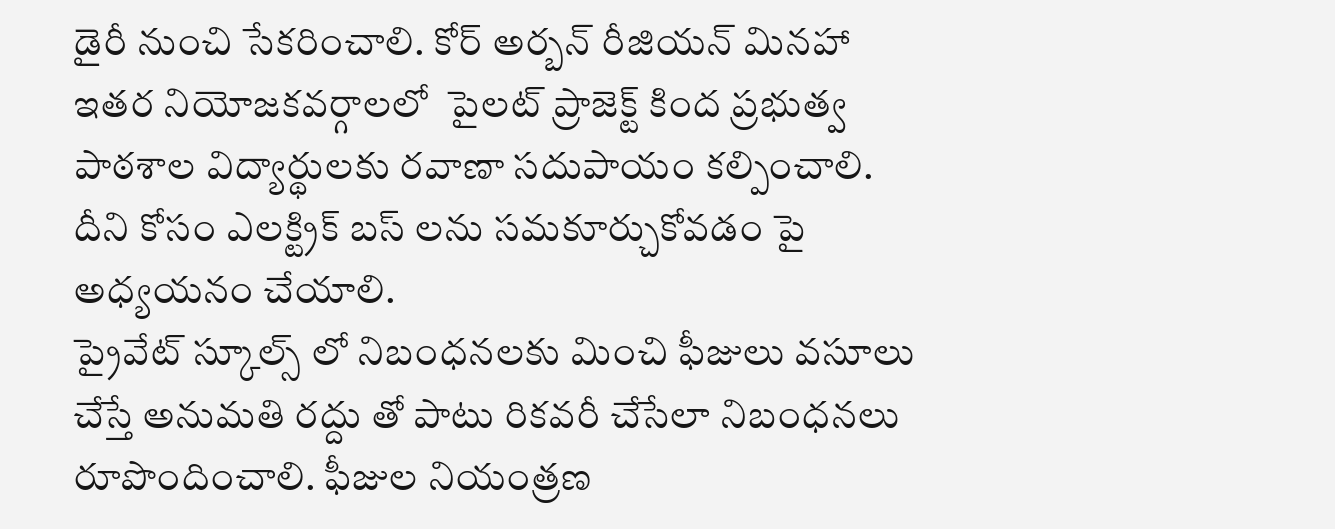డైరీ నుంచి సేకరించాలి. కోర్ అర్బన్ రీజియన్ మినహా ఇతర నియోజకవర్గాలలో  పైలట్ ప్రాజెక్ట్ కింద ప్రభుత్వ పాఠశాల విద్యార్థులకు రవాణా సదుపాయం కల్పించాలి. దీని కోసం ఎలక్ట్రిక్ బస్ లను సమకూర్చుకోవడం పై అధ్యయనం చేయాలి.
ప్రైవేట్ స్కూల్స్ లో నిబంధనలకు మించి ఫీజులు వసూలు చేస్తే అనుమతి రద్దు తో పాటు రికవరీ చేసేలా నిబంధనలు రూపొందించాలి. ఫీజుల నియంత్రణ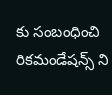కు సంబంధించి రికమండేషన్స్ ని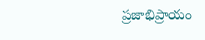ప్రజాభిప్రాయం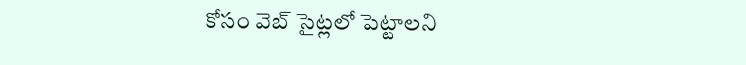కోసం వెబ్ సైట్లలో పెట్టాలని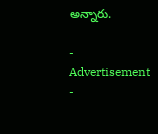అన్నారు.

- Advertisement -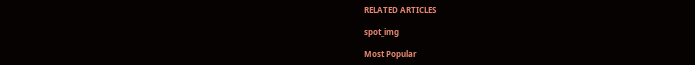RELATED ARTICLES

spot_img

Most Popular